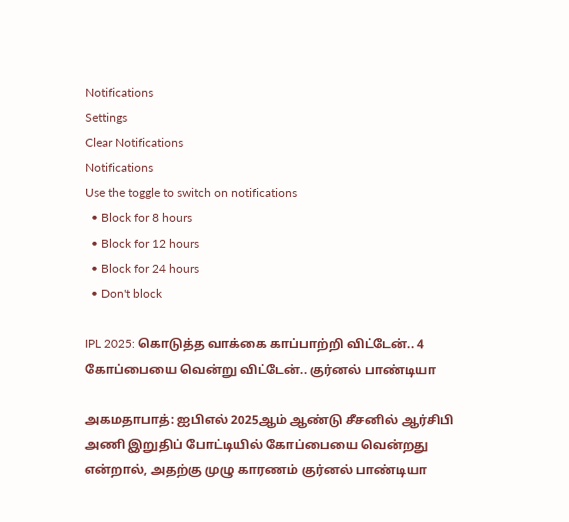Notifications
Settings
Clear Notifications
Notifications
Use the toggle to switch on notifications
  • Block for 8 hours
  • Block for 12 hours
  • Block for 24 hours
  • Don't block

IPL 2025: கொடுத்த வாக்கை காப்பாற்றி விட்டேன்.. 4 கோப்பையை வென்று விட்டேன்.. குர்னல் பாண்டியா

அகமதாபாத்: ஐபிஎல் 2025ஆம் ஆண்டு சீசனில் ஆர்சிபி அணி இறுதிப் போட்டியில் கோப்பையை வென்றது என்றால், அதற்கு முழு காரணம் குர்னல் பாண்டியா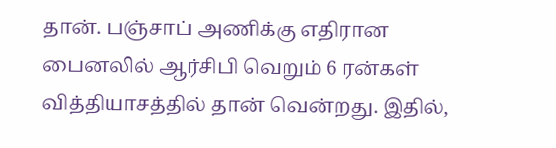தான். பஞ்சாப் அணிக்கு எதிரான பைனலில் ஆர்சிபி வெறும் 6 ரன்கள் வித்தியாசத்தில் தான் வென்றது. இதில்,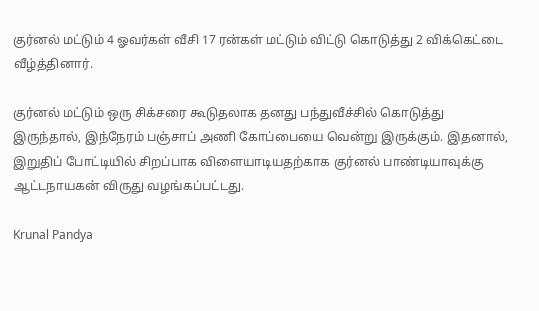குர்னல் மட்டும் 4 ஓவர்கள் வீசி 17 ரன்கள் மட்டும் விட்டு கொடுத்து 2 விக்கெட்டை வீழ்த்தினார்.

குர்னல் மட்டும் ஒரு சிக்சரை கூடுதலாக தனது பந்துவீச்சில் கொடுத்து இருந்தால், இந்நேரம் பஞ்சாப் அணி கோப்பையை வென்று இருக்கும். இதனால், இறுதிப் போட்டியில் சிறப்பாக விளையாடியதற்காக குர்னல் பாண்டியாவுக்கு ஆட்டநாயகன் விருது வழங்கப்பட்டது.

Krunal Pandya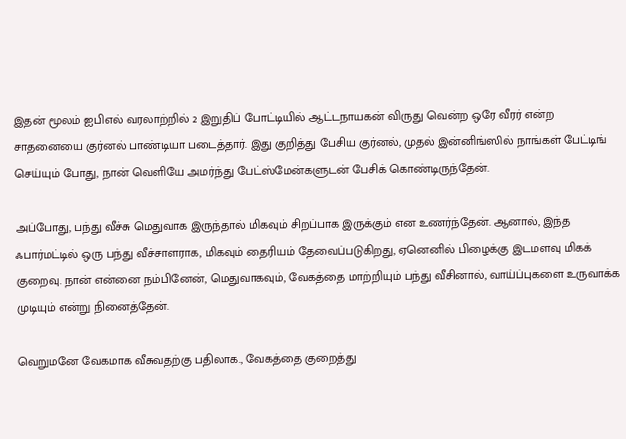இதன் மூலம் ஐபிஎல் வரலாற்றில் 2 இறுதிப் போட்டியில் ஆட்டநாயகன் விருது வென்ற ஒரே வீரர் என்ற சாதனையை குர்னல் பாண்டியா படைத்தார். இது குறித்து பேசிய குர்னல், முதல் இன்னிங்ஸில் நாங்கள் பேட்டிங் செய்யும் போது, நான் வெளியே அமர்ந்து பேட்ஸ்மேன்களுடன் பேசிக் கொண்டிருந்தேன்.

அப்போது, பந்து வீச்சு மெதுவாக இருந்தால் மிகவும் சிறப்பாக இருக்கும் என உணர்ந்தேன். ஆனால், இந்த ஃபார்மட்டில் ஒரு பந்து வீச்சாளராக, மிகவும் தைரியம் தேவைப்படுகிறது, ஏனெனில் பிழைக்கு இடமளவு மிகக் குறைவு. நான் என்னை நம்பினேன், மெதுவாகவும், வேகத்தை மாற்றியும் பந்து வீசினால், வாய்ப்புகளை உருவாக்க முடியும் என்று நினைத்தேன்.

வெறுமனே வேகமாக வீசுவதற்கு பதிலாக., வேகத்தை குறைத்து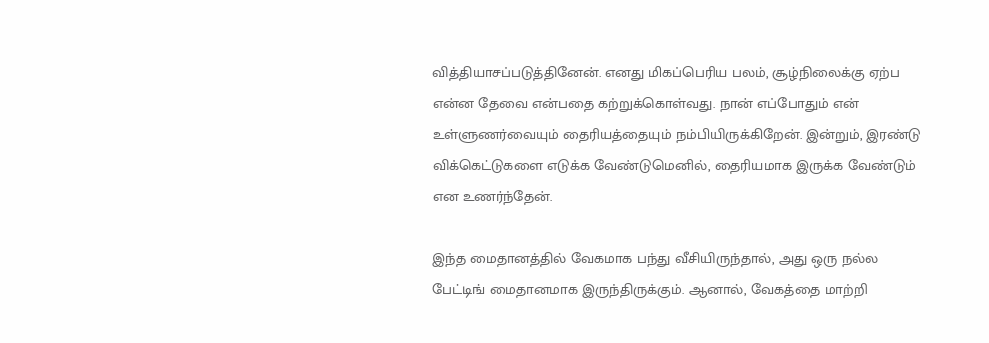வித்தியாசப்படுத்தினேன். எனது மிகப்பெரிய பலம், சூழ்நிலைக்கு ஏற்ப என்ன தேவை என்பதை கற்றுக்கொள்வது. நான் எப்போதும் என் உள்ளுணர்வையும் தைரியத்தையும் நம்பியிருக்கிறேன். இன்றும், இரண்டு விக்கெட்டுகளை எடுக்க வேண்டுமெனில், தைரியமாக இருக்க வேண்டும் என உணர்ந்தேன்.

இந்த மைதானத்தில் வேகமாக பந்து வீசியிருந்தால், அது ஒரு நல்ல பேட்டிங் மைதானமாக இருந்திருக்கும். ஆனால், வேகத்தை மாற்றி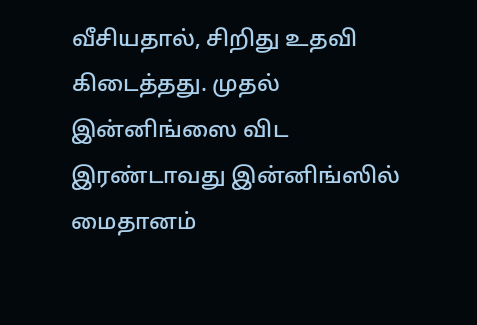வீசியதால், சிறிது உதவி கிடைத்தது. முதல் இன்னிங்ஸை விட இரண்டாவது இன்னிங்ஸில் மைதானம்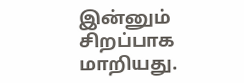இன்னும் சிறப்பாக மாறியது.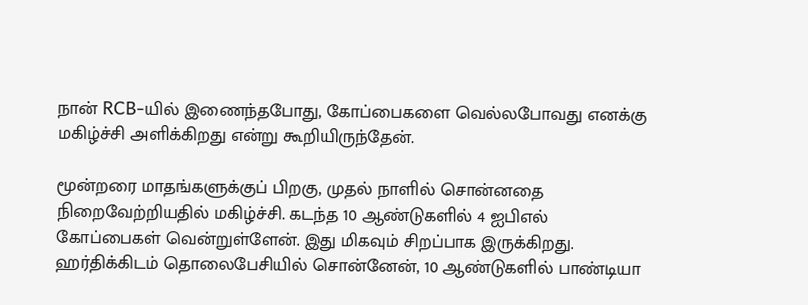நான் RCB-யில் இணைந்தபோது, கோப்பைகளை வெல்லபோவது எனக்கு மகிழ்ச்சி அளிக்கிறது என்று கூறியிருந்தேன்.

மூன்றரை மாதங்களுக்குப் பிறகு, முதல் நாளில் சொன்னதை நிறைவேற்றியதில் மகிழ்ச்சி. கடந்த 10 ஆண்டுகளில் 4 ஐபிஎல் கோப்பைகள் வென்றுள்ளேன். இது மிகவும் சிறப்பாக இருக்கிறது. ஹர்திக்கிடம் தொலைபேசியில் சொன்னேன், 10 ஆண்டுகளில் பாண்டியா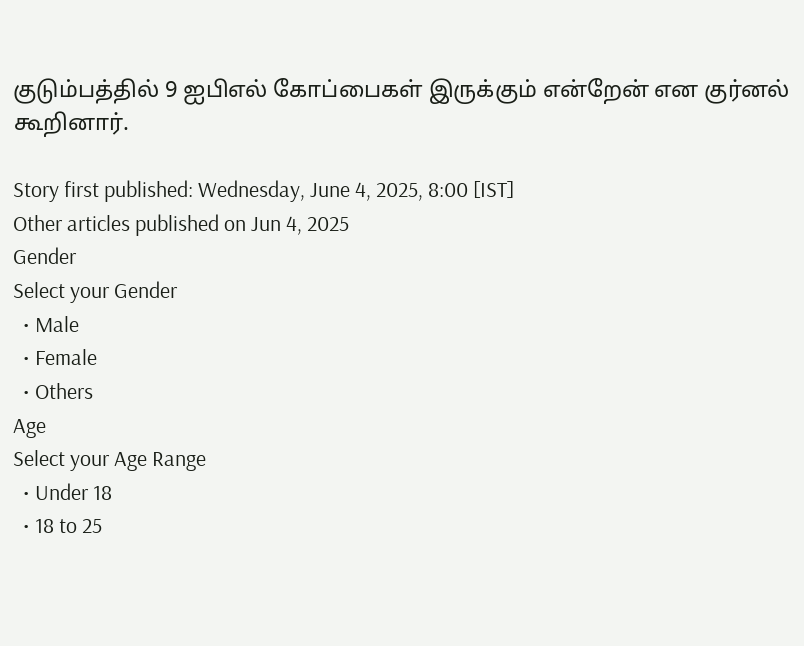குடும்பத்தில் 9 ஐபிஎல் கோப்பைகள் இருக்கும் என்றேன் என குர்னல் கூறினார்.

Story first published: Wednesday, June 4, 2025, 8:00 [IST]
Other articles published on Jun 4, 2025
Gender
Select your Gender
  • Male
  • Female
  • Others
Age
Select your Age Range
  • Under 18
  • 18 to 25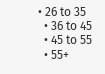• 26 to 35
  • 36 to 45
  • 45 to 55
  • 55+